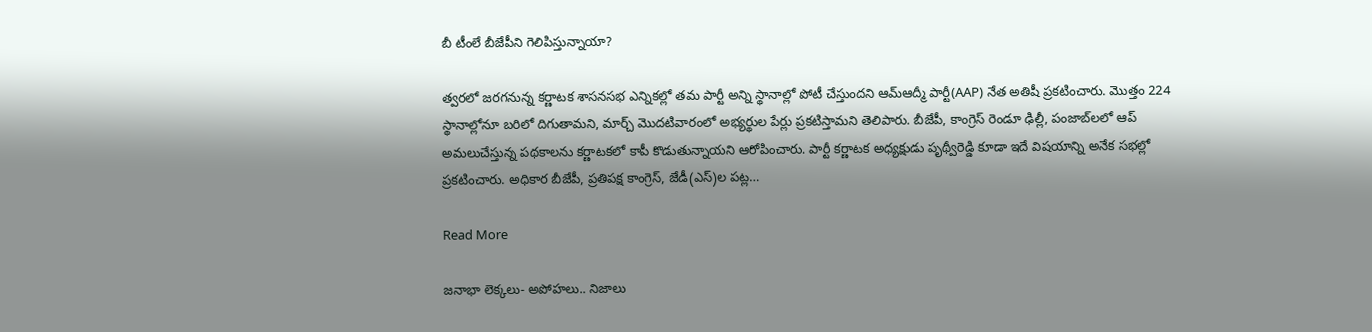బీ టీంలే బీజేపీని గెలిపిస్తున్నాయా?

త్వరలో జరగనున్న కర్ణాటక శాసనసభ ఎన్నికల్లో తమ పార్టీ అన్ని స్థానాల్లో పోటీ చేస్తుందని ఆమ్‌ఆద్మీ పార్టీ(AAP) నేత అతిషీ ప్రకటించారు. మొత్తం 224 స్థానాల్లోనూ బరిలో దిగుతామని, మార్చ్ మొదటివారంలో అభ్యర్థుల పేర్లు ప్రకటిస్తామని తెలిపారు. బీజేపీ, కాంగ్రెస్ రెండూ ఢిల్లీ, పంజాబ్‌లలో ఆప్ అమలుచేస్తున్న పథకాలను కర్ణాటకలో కాపీ కొడుతున్నాయని ఆరోపించారు. పార్టీ కర్ణాటక అధ్యక్షుడు పృథ్వీరెడ్డి కూడా ఇదే విషయాన్ని అనేక సభల్లో ప్రకటించారు. అధికార బీజేపీ, ప్రతిపక్ష కాంగ్రెస్, జేడీ(ఎస్)ల పట్ల…

Read More

జనాభా లెక్కలు- అపోహలు.. నిజాలు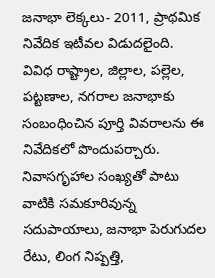జనాభా లెక్కలు- 2011, ప్రాథమిక నివేదిక ఇటీవల విడుదలైంది. వివిధ రాష్ట్రాల, జిల్లాల, పల్లెల, పట్టణాల, నగరాల జనాభాకు సంబంధించిన పూర్తి వివరాలను ఈ నివేదికలో పొందుపర్చారు. నివాసగృహాల సంఖ్యతో పాటు వాటికి సమకూరివున్న సదుపాయాలు, జనాభా పెరుగుదల రేటు, లింగ నిష్పత్తి,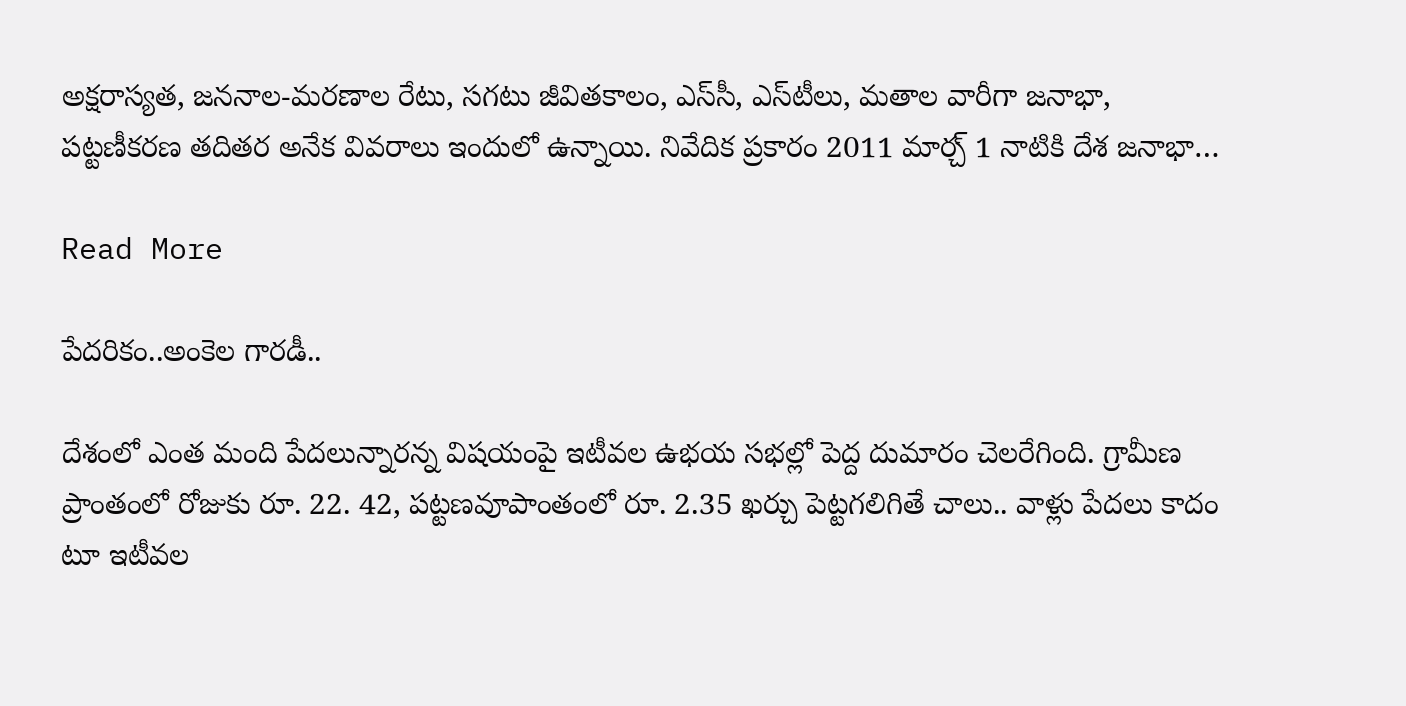అక్షరాస్యత, జననాల-మరణాల రేటు, సగటు జీవితకాలం, ఎస్‌సీ, ఎస్‌టీలు, మతాల వారీగా జనాభా, పట్టణీకరణ తదితర అనేక వివరాలు ఇందులో ఉన్నాయి. నివేదిక ప్రకారం 2011 మార్చ్ 1 నాటికి దేశ జనాభా…

Read More

పేదరికం..అంకెల గారడీ..

దేశంలో ఎంత మంది పేదలున్నారన్న విషయంపై ఇటీవల ఉభయ సభల్లో పెద్ద దుమారం చెలరేగింది. గ్రామీణ ప్రాంతంలో రోజుకు రూ. 22. 42, పట్టణవూపాంతంలో రూ. 2.35 ఖర్చు పెట్టగలిగితే చాలు.. వాళ్లు పేదలు కాదం టూ ఇటీవల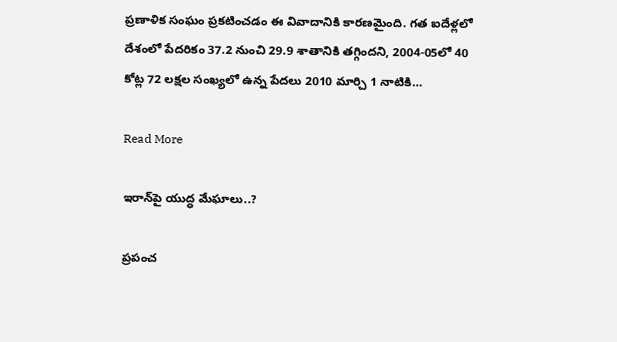ప్రణాళిక సంఘం ప్రకటించడం ఈ వివాదానికి కారణమైంది. గత ఐదేళ్లలో దేశంలో పేదరికం 37.2 నుంచి 29.9 శాతానికి తగ్గిందని, 2004-05లో 40 కోట్ల 72 లక్షల సంఖ్యలో ఉన్న పేదలు 2010 మార్చి 1 నాటికి…

Read More

ఇరాన్‌పై యుద్ధ మేఘాలు..?

ప్రపంచ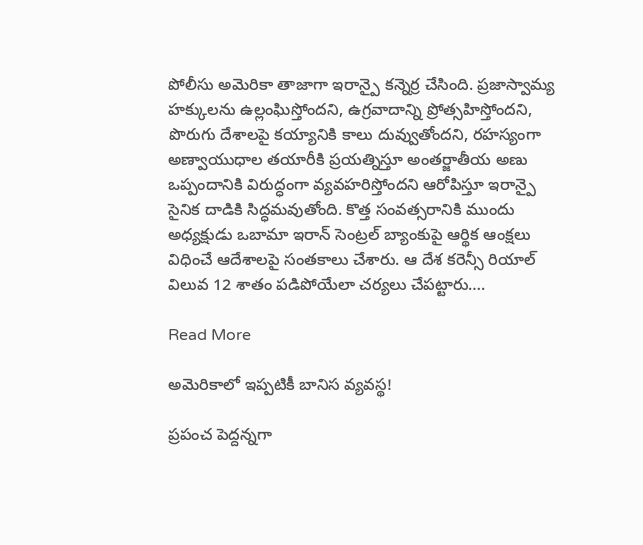పోలీసు అమెరికా తాజాగా ఇరాన్పై కన్నెర్ర చేసింది. ప్రజాస్వామ్య హక్కులను ఉల్లంఘిస్తోందని, ఉగ్రవాదాన్ని ప్రోత్సహిస్తోందని, పొరుగు దేశాలపై కయ్యానికి కాలు దువ్వుతోందని, రహస్యంగా అణ్వాయుధాల తయారీకి ప్రయత్నిస్తూ అంతర్జాతీయ అణు ఒప్పందానికి విరుద్ధంగా వ్యవహరిస్తోందని ఆరోపిస్తూ ఇరాన్పై సైనిక దాడికి సిద్ధమవుతోంది. కొత్త సంవత్సరానికి ముందు అధ్యక్షుడు ఒబామా ఇరాన్ సెంట్రల్ బ్యాంకుపై ఆర్థిక ఆంక్షలు విధించే ఆదేశాలపై సంతకాలు చేశారు. ఆ దేశ కరెన్సీ రియాల్ విలువ 12 శాతం పడిపోయేలా చర్యలు చేపట్టారు….

Read More

అమెరికాలో ఇప్పటికీ బానిస వ్యవస్థ!

ప్రపంచ పెద్దన్నగా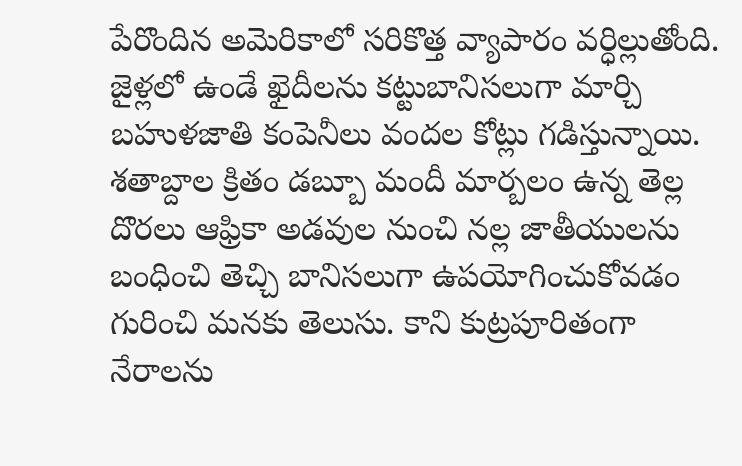పేరొందిన అమెరికాలో సరికొత్త వ్యాపారం వర్ధిల్లుతోంది. జైళ్లలో ఉండే ఖైదీలను కట్టుబానిసలుగా మార్చి బహుళజాతి కంపెనీలు వందల కోట్లు గడిస్తున్నాయి. శతాబ్దాల క్రితం డబ్బూ మందీ మార్బలం ఉన్న తెల్ల దొరలు ఆఫ్రికా అడవుల నుంచి నల్ల జాతీయులను బంధించి తెచ్చి బానిసలుగా ఉపయోగించుకోవడం గురించి మనకు తెలుసు. కాని కుట్రపూరితంగా నేరాలను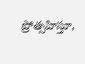ప్రోత్సహిస్తూ,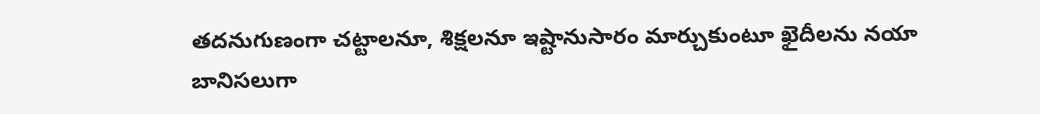తదనుగుణంగా చట్టాలనూ, శిక్షలనూ ఇష్టానుసారం మార్చుకుంటూ ఖైదీలను నయా బానిసలుగా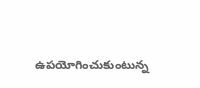ఉపయోగించుకుంటున్న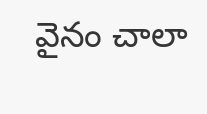వైనం చాలా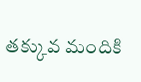తక్కువ మందికి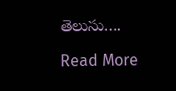తెలుసు….

Read More